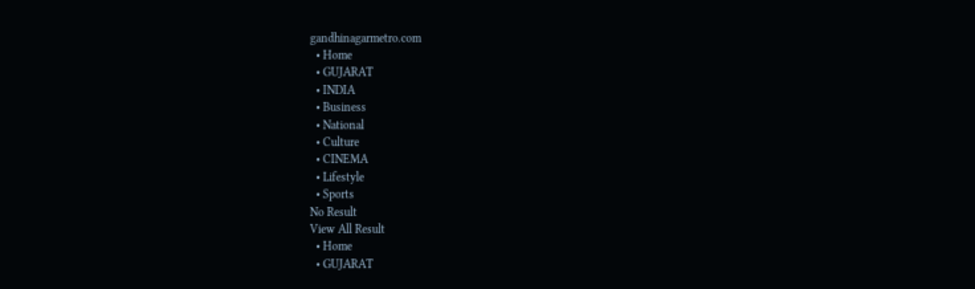gandhinagarmetro.com
  • Home
  • GUJARAT
  • INDIA
  • Business
  • National
  • Culture
  • CINEMA
  • Lifestyle
  • Sports
No Result
View All Result
  • Home
  • GUJARAT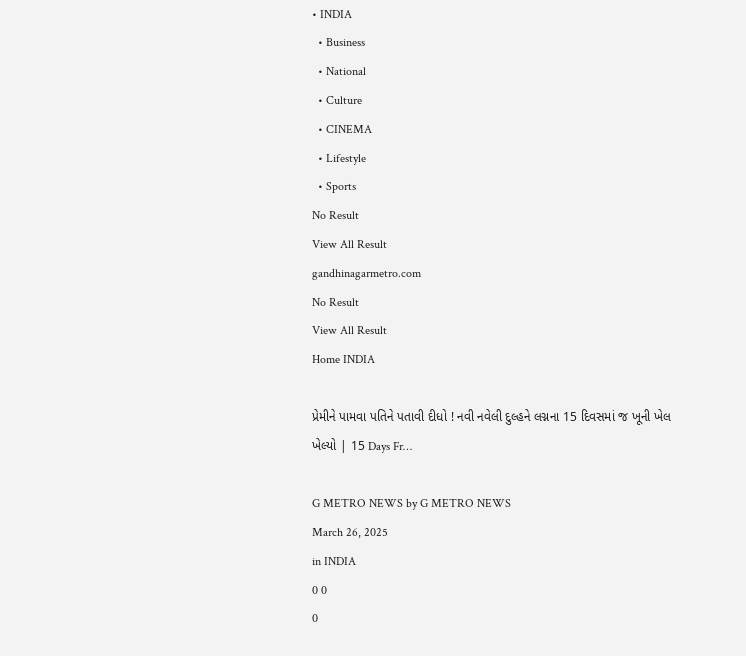• INDIA
  • Business
  • National
  • Culture
  • CINEMA
  • Lifestyle
  • Sports
No Result
View All Result
gandhinagarmetro.com
No Result
View All Result
Home INDIA

પ્રેમીને પામવા પતિને પતાવી દીધો ! નવી નવેલી દુલ્હને લગ્નના 15 દિવસમાં જ ખૂની ખેલ ખેલ્યો | 15 Days Fr…

G METRO NEWS by G METRO NEWS
March 26, 2025
in INDIA
0 0
0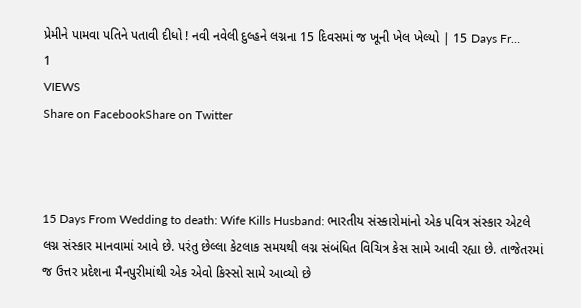પ્રેમીને પામવા પતિને પતાવી દીધો ! નવી નવેલી દુલ્હને લગ્નના 15 દિવસમાં જ ખૂની ખેલ ખેલ્યો | 15 Days Fr…
1
VIEWS
Share on FacebookShare on Twitter



15 Days From Wedding to death: Wife Kills Husband: ભારતીય સંસ્કારોમાંનો એક પવિત્ર સંસ્કાર એટલે લગ્ન સંસ્કાર માનવામાં આવે છે. પરંતુ છેલ્લા કેટલાક સમયથી લગ્ન સંબંધિત વિચિત્ર કેસ સામે આવી રહ્યા છે. તાજેતરમાં જ ઉત્તર પ્રદેશના મૈનપુરીમાંથી એક એવો કિસ્સો સામે આવ્યો છે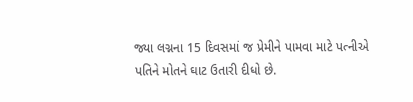જ્યા લગ્નના 15 દિવસમાં જ પ્રેમીને પામવા માટે પત્નીએ પતિને મોતને ઘાટ ઉતારી દીધો છે.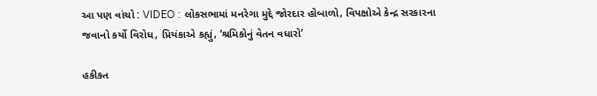આ પણ વાંચો : VIDEO : લોકસભામાં મનરેગા મુદ્દે જોરદાર હોબાળો, વિપક્ષોએ કેન્દ્ર સરકારના જવાનો કર્યો વિરોધ, પ્રિયંકાએ કહ્યું, ‘શ્રમિકોનું વેતન વધારો’

હકીકત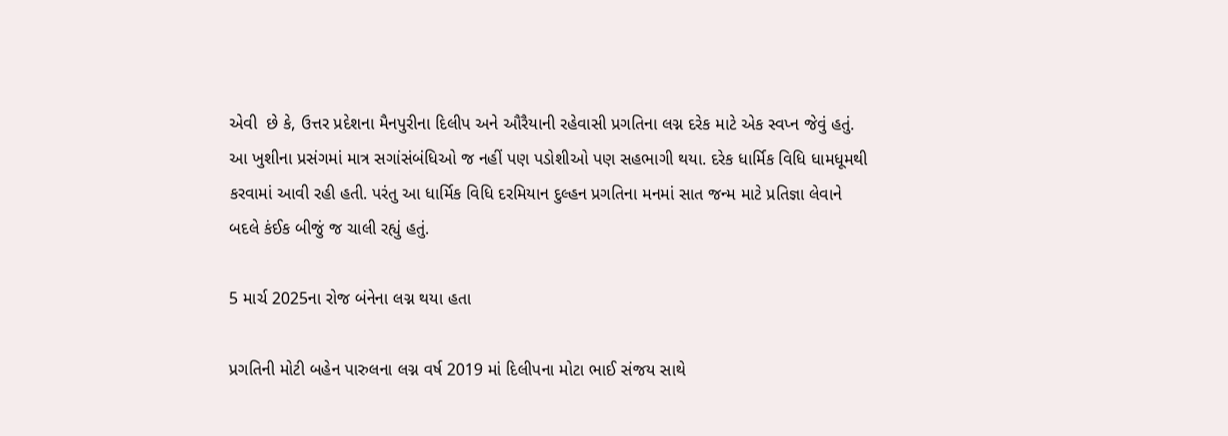એવી  છે કે, ઉત્તર પ્રદેશના મૈનપુરીના દિલીપ અને ઔરૈયાની રહેવાસી પ્રગતિના લગ્ન દરેક માટે એક સ્વપ્ન જેવું હતું. આ ખુશીના પ્રસંગમાં માત્ર સગાંસંબંધિઓ જ નહીં પણ પડોશીઓ પણ સહભાગી થયા. દરેક ધાર્મિક વિધિ ધામધૂમથી કરવામાં આવી રહી હતી. પરંતુ આ ધાર્મિક વિધિ દરમિયાન દુલ્હન પ્રગતિના મનમાં સાત જન્મ માટે પ્રતિજ્ઞા લેવાને બદલે કંઈક બીજું જ ચાલી રહ્યું હતું.

5 માર્ચ 2025ના રોજ બંનેના લગ્ન થયા હતા

પ્રગતિની મોટી બહેન પારુલના લગ્ન વર્ષ 2019 માં દિલીપના મોટા ભાઈ સંજય સાથે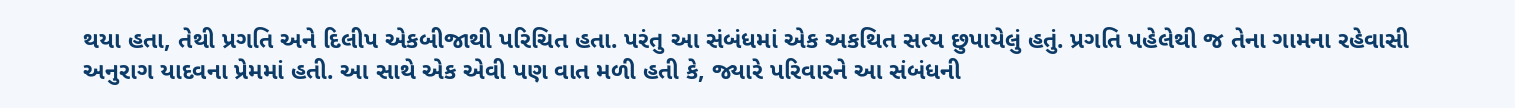થયા હતા, તેથી પ્રગતિ અને દિલીપ એકબીજાથી પરિચિત હતા. પરંતુ આ સંબંધમાં એક અકથિત સત્ય છુપાયેલું હતું. પ્રગતિ પહેલેથી જ તેના ગામના રહેવાસી અનુરાગ યાદવના પ્રેમમાં હતી. આ સાથે એક એવી પણ વાત મળી હતી કે, જ્યારે પરિવારને આ સંબંધની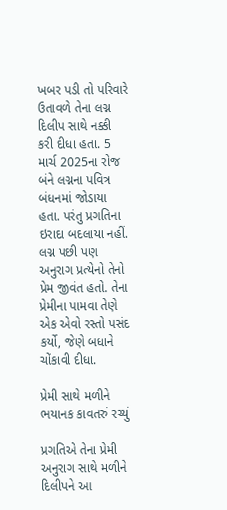ખબર પડી તો પરિવારે ઉતાવળે તેના લગ્ન દિલીપ સાથે નક્કી કરી દીધા હતા. 5 માર્ચ 2025ના રોજ બંને લગ્નના પવિત્ર બંધનમાં જોડાયા હતા. પરંતુ પ્રગતિના ઇરાદા બદલાયા નહીં. લગ્ન પછી પણ અનુરાગ પ્રત્યેનો તેનો પ્રેમ જીવંત હતો. તેના પ્રેમીના પામવા તેણે એક એવો રસ્તો પસંદ કર્યો, જેણે બધાને ચોંકાવી દીધા.

પ્રેમી સાથે મળીને ભયાનક કાવતરું રચ્યું

પ્રગતિએ તેના પ્રેમી અનુરાગ સાથે મળીને દિલીપને આ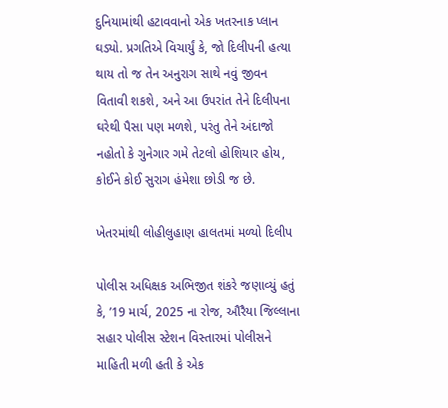દુનિયામાંથી હટાવવાનો એક ખતરનાક પ્લાન ઘડ્યો. પ્રગતિએ વિચાર્યું કે, જો દિલીપની હત્યા થાય તો જ તેન અનુરાગ સાથે નવું જીવન વિતાવી શકશે, અને આ ઉપરાંત તેને દિલીપના ઘરેથી પૈસા પણ મળશે, પરંતુ તેને અંદાજો નહોતો કે ગુનેગાર ગમે તેટલો હોશિયાર હોય, કોઈને કોઈ સુરાગ હંમેશા છોડી જ છે.

ખેતરમાંથી લોહીલુહાણ હાલતમાં મળ્યો દિલીપ

પોલીસ અધિક્ષક અભિજીત શંકરે જણાવ્યું હતું કે, ’19 માર્ચ, 2025 ના રોજ, ઔરૈયા જિલ્લાના સહાર પોલીસ સ્ટેશન વિસ્તારમાં પોલીસને માહિતી મળી હતી કે એક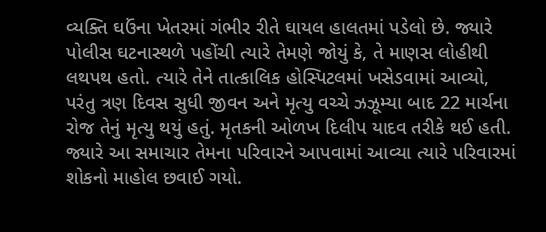વ્યક્તિ ઘઉંના ખેતરમાં ગંભીર રીતે ઘાયલ હાલતમાં પડેલો છે. જ્યારે પોલીસ ઘટનાસ્થળે પહોંચી ત્યારે તેમણે જોયું કે, તે માણસ લોહીથી લથપથ હતો. ત્યારે તેને તાત્કાલિક હોસ્પિટલમાં ખસેડવામાં આવ્યો, પરંતુ ત્રણ દિવસ સુધી જીવન અને મૃત્યુ વચ્ચે ઝઝૂમ્યા બાદ 22 માર્ચના રોજ તેનું મૃત્યુ થયું હતું. મૃતકની ઓળખ દિલીપ યાદવ તરીકે થઈ હતી. જ્યારે આ સમાચાર તેમના પરિવારને આપવામાં આવ્યા ત્યારે પરિવારમાં શોકનો માહોલ છવાઈ ગયો.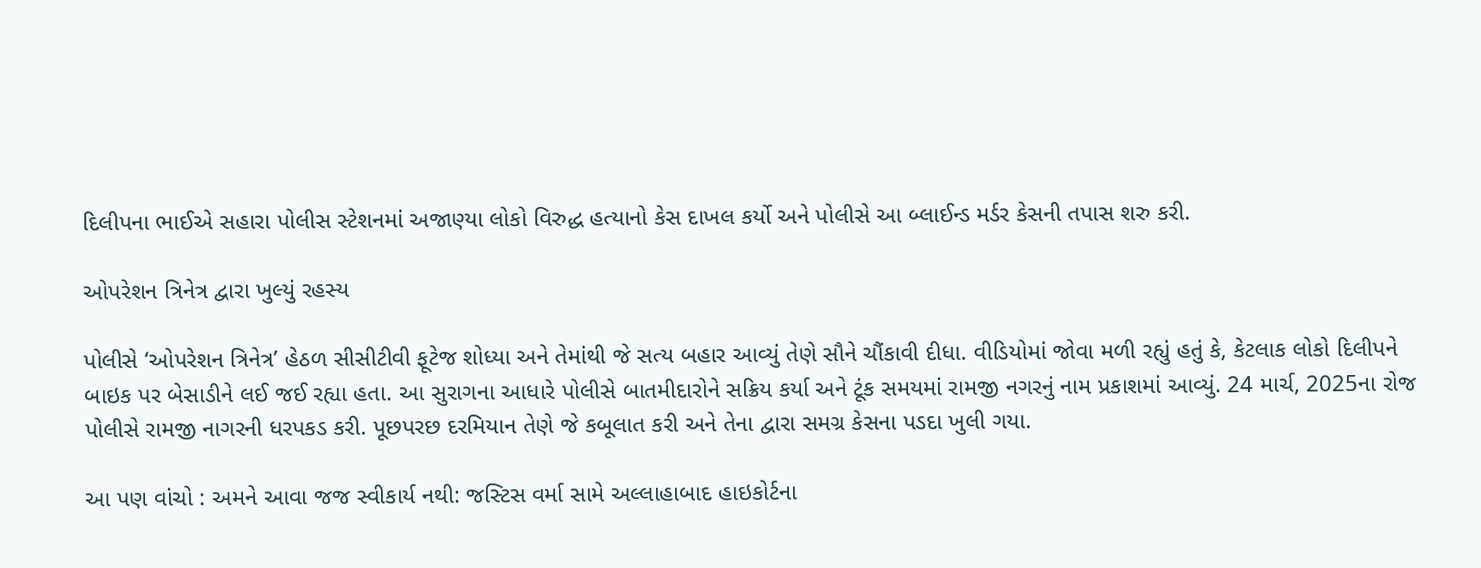દિલીપના ભાઈએ સહારા પોલીસ સ્ટેશનમાં અજાણ્યા લોકો વિરુદ્ધ હત્યાનો કેસ દાખલ કર્યો અને પોલીસે આ બ્લાઈન્ડ મર્ડર કેસની તપાસ શરુ કરી.

ઓપરેશન ત્રિનેત્ર દ્વારા ખુલ્યું રહસ્ય

પોલીસે ‘ઓપરેશન ત્રિનેત્ર’ હેઠળ સીસીટીવી ફૂટેજ શોધ્યા અને તેમાંથી જે સત્ય બહાર આવ્યું તેણે સૌને ચૌંકાવી દીધા. વીડિયોમાં જોવા મળી રહ્યું હતું કે, કેટલાક લોકો દિલીપને બાઇક પર બેસાડીને લઈ જઈ રહ્યા હતા. આ સુરાગના આધારે પોલીસે બાતમીદારોને સક્રિય કર્યા અને ટૂંક સમયમાં રામજી નગરનું નામ પ્રકાશમાં આવ્યું. 24 માર્ચ, 2025ના રોજ પોલીસે રામજી નાગરની ધરપકડ કરી. પૂછપરછ દરમિયાન તેણે જે કબૂલાત કરી અને તેના દ્વારા સમગ્ર કેસના પડદા ખુલી ગયા.

આ પણ વાંચો : અમને આવા જજ સ્વીકાર્ય નથી: જસ્ટિસ વર્મા સામે અલ્લાહાબાદ હાઇકોર્ટના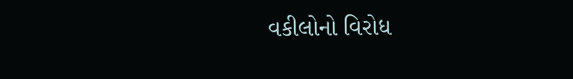વકીલોનો વિરોધ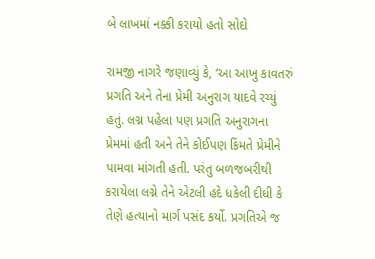બે લાખમાં નક્કી કરાયો હતો સોદો

રામજી નાગરે જણાવ્યું કે, ‘આ આખુ કાવતરું પ્રગતિ અને તેના પ્રેમી અનુરાગ યાદવે રચ્યું હતું. લગ્ન પહેલા પણ પ્રગતિ અનુરાગના પ્રેમમાં હતી અને તેને કોઈપણ કિંમતે પ્રેમીને પામવા માંગતી હતી. પરંતુ બળજબરીથી કરાયેલા લગ્ને તેને એટલી હદે ધકેલી દીધી કે તેણે હત્યાનો માર્ગ પસંદ કર્યો. પ્રગતિએ જ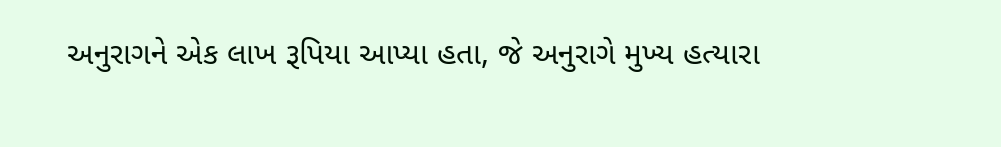અનુરાગને એક લાખ રૂપિયા આપ્યા હતા, જે અનુરાગે મુખ્ય હત્યારા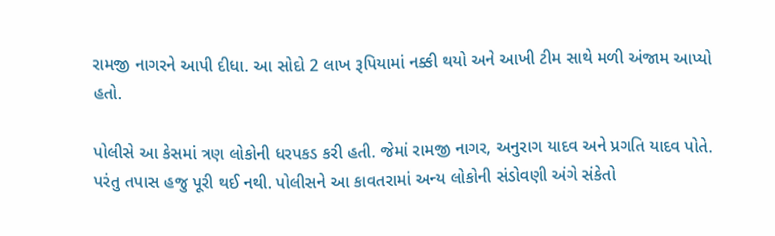રામજી નાગરને આપી દીધા. આ સોદો 2 લાખ રૂપિયામાં નક્કી થયો અને આખી ટીમ સાથે મળી અંજામ આપ્યો હતો.

પોલીસે આ કેસમાં ત્રણ લોકોની ધરપકડ કરી હતી. જેમાં રામજી નાગર, અનુરાગ યાદવ અને પ્રગતિ યાદવ પોતે. પરંતુ તપાસ હજુ પૂરી થઈ નથી. પોલીસને આ કાવતરામાં અન્ય લોકોની સંડોવણી અંગે સંકેતો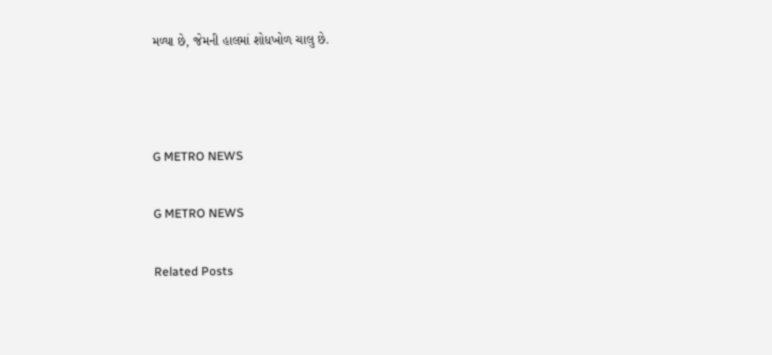મળ્યા છે, જેમની હાલમાં શોધખોળ ચાલુ છે.



G METRO NEWS

G METRO NEWS

Related Posts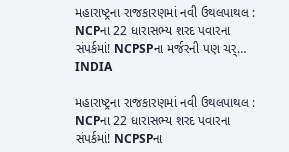મહારાષ્ટ્રના રાજકારણમાં નવી ઉથલપાથલ : NCPના 22 ધારાસભ્ય શરદ પવારના સંપર્કમાં! NCPSPના મર્જરની પણ ચર્…
INDIA

મહારાષ્ટ્રના રાજકારણમાં નવી ઉથલપાથલ : NCPના 22 ધારાસભ્ય શરદ પવારના સંપર્કમાં! NCPSPના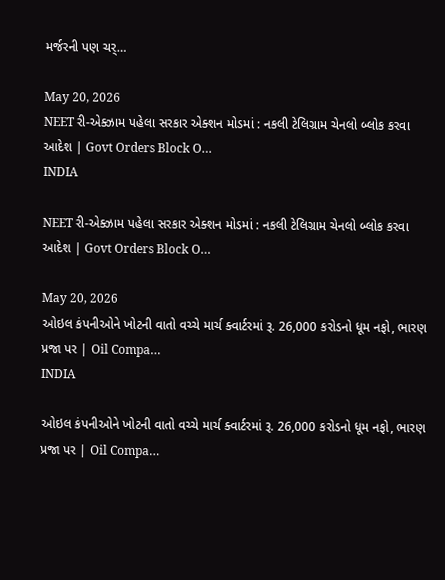મર્જરની પણ ચર્…

May 20, 2026
NEET રી-એક્ઝામ પહેલા સરકાર એક્શન મોડમાં : નકલી ટેલિગ્રામ ચેનલો બ્લોક કરવા આદેશ | Govt Orders Block O…
INDIA

NEET રી-એક્ઝામ પહેલા સરકાર એક્શન મોડમાં : નકલી ટેલિગ્રામ ચેનલો બ્લોક કરવા આદેશ | Govt Orders Block O…

May 20, 2026
ઓઇલ કંપનીઓને ખોટની વાતો વચ્ચે માર્ચ ક્વાર્ટરમાં રૂ. 26,000 કરોડનો ધૂમ નફો, ભારણ પ્રજા પર | Oil Compa…
INDIA

ઓઇલ કંપનીઓને ખોટની વાતો વચ્ચે માર્ચ ક્વાર્ટરમાં રૂ. 26,000 કરોડનો ધૂમ નફો, ભારણ પ્રજા પર | Oil Compa…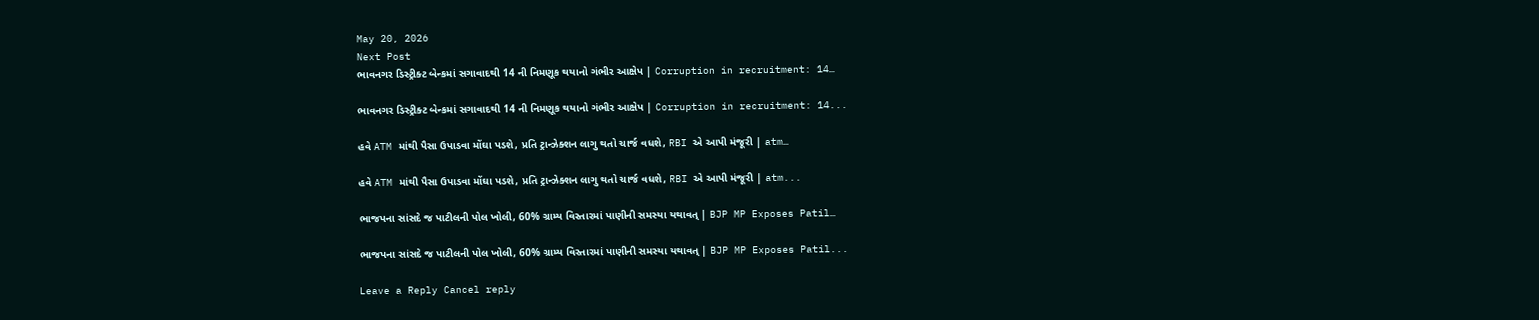May 20, 2026
Next Post
ભાવનગર ડિસ્ટ્રીક્ટ બેન્કમાં સગાવાદથી 14 ની નિમણૂક થયાનો ગંભીર આક્ષેપ | Corruption in recruitment: 14…

ભાવનગર ડિસ્ટ્રીક્ટ બેન્કમાં સગાવાદથી 14 ની નિમણૂક થયાનો ગંભીર આક્ષેપ | Corruption in recruitment: 14...

હવે ATM માંથી પૈસા ઉપાડવા મોંઘા પડશે, પ્રતિ ટ્રાન્ઝેક્શન લાગુ થતો ચાર્જ વધશે, RBI એ આપી મંજૂરી | atm…

હવે ATM માંથી પૈસા ઉપાડવા મોંઘા પડશે, પ્રતિ ટ્રાન્ઝેક્શન લાગુ થતો ચાર્જ વધશે, RBI એ આપી મંજૂરી | atm...

ભાજપના સાંસદે જ પાટીલની પોલ ખોલી, 60% ગ્રામ્ય વિસ્તારમાં પાણીની સમસ્યા યથાવત્ | BJP MP Exposes Patil…

ભાજપના સાંસદે જ પાટીલની પોલ ખોલી, 60% ગ્રામ્ય વિસ્તારમાં પાણીની સમસ્યા યથાવત્ | BJP MP Exposes Patil...

Leave a Reply Cancel reply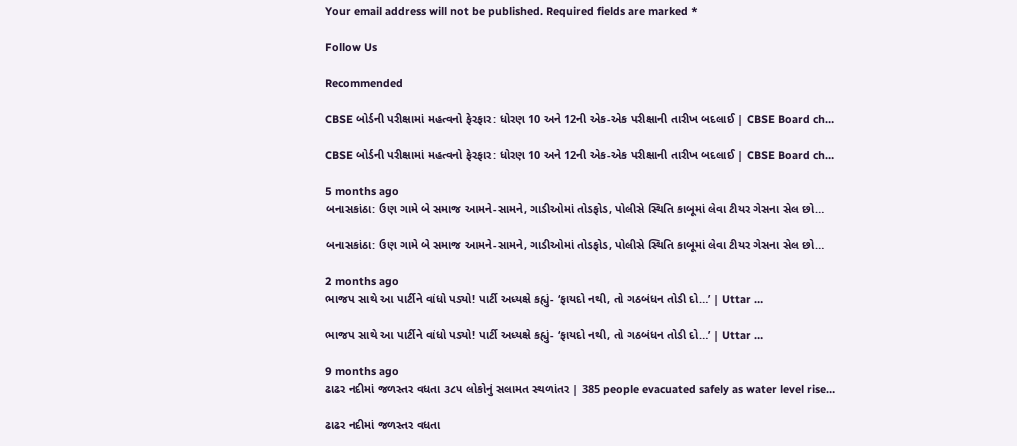Your email address will not be published. Required fields are marked *

Follow Us

Recommended

CBSE બોર્ડની પરીક્ષામાં મહત્વનો ફેરફાર: ધોરણ 10 અને 12ની એક-એક પરીક્ષાની તારીખ બદલાઈ | CBSE Board ch…

CBSE બોર્ડની પરીક્ષામાં મહત્વનો ફેરફાર: ધોરણ 10 અને 12ની એક-એક પરીક્ષાની તારીખ બદલાઈ | CBSE Board ch…

5 months ago
બનાસકાંઠા: ઉણ ગામે બે સમાજ આમને-સામને, ગાડીઓમાં તોડફોડ, પોલીસે સ્થિતિ કાબૂમાં લેવા ટીયર ગેસના સેલ છો…

બનાસકાંઠા: ઉણ ગામે બે સમાજ આમને-સામને, ગાડીઓમાં તોડફોડ, પોલીસે સ્થિતિ કાબૂમાં લેવા ટીયર ગેસના સેલ છો…

2 months ago
ભાજપ સાથે આ પાર્ટીને વાંધો પડ્યો! પાર્ટી અધ્યક્ષે કહ્યું- ‘ફાયદો નથી, તો ગઠબંધન તોડી દો…’ | Uttar …

ભાજપ સાથે આ પાર્ટીને વાંધો પડ્યો! પાર્ટી અધ્યક્ષે કહ્યું- ‘ફાયદો નથી, તો ગઠબંધન તોડી દો…’ | Uttar …

9 months ago
ઢાઢર નદીમાં જળસ્તર વધતા ૩૮૫ લોકોનું સલામત સ્થળાંતર | 385 people evacuated safely as water level rise…

ઢાઢર નદીમાં જળસ્તર વધતા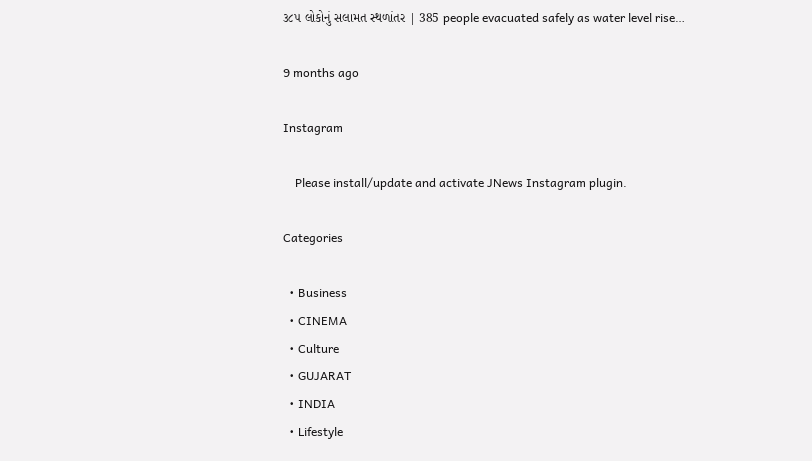૩૮૫ લોકોનું સલામત સ્થળાંતર | 385 people evacuated safely as water level rise…

9 months ago

Instagram

    Please install/update and activate JNews Instagram plugin.

Categories

  • Business
  • CINEMA
  • Culture
  • GUJARAT
  • INDIA
  • Lifestyle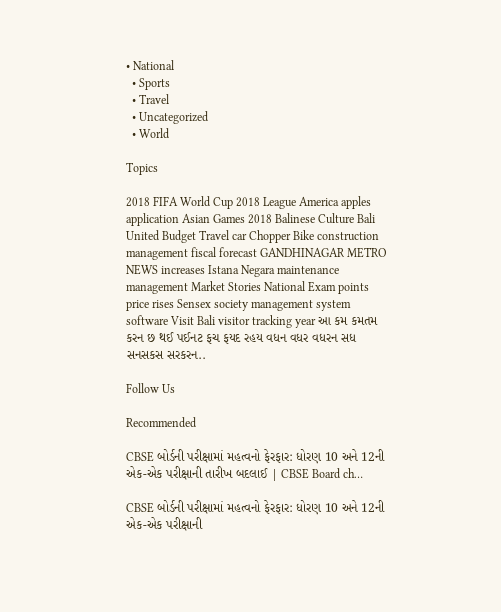• National
  • Sports
  • Travel
  • Uncategorized
  • World

Topics

2018 FIFA World Cup 2018 League America apples application Asian Games 2018 Balinese Culture Bali United Budget Travel car Chopper Bike construction management fiscal forecast GANDHINAGAR METRO NEWS increases Istana Negara maintenance management Market Stories National Exam points price rises Sensex society management system software Visit Bali visitor tracking year આ કમ કમતમ કરન છ થઈ પઈનટ ફચ ફયદ રહય વધન વધર વધરન સધ સનસકસ સરકરન..

Follow Us

Recommended

CBSE બોર્ડની પરીક્ષામાં મહત્વનો ફેરફાર: ધોરણ 10 અને 12ની એક-એક પરીક્ષાની તારીખ બદલાઈ | CBSE Board ch…

CBSE બોર્ડની પરીક્ષામાં મહત્વનો ફેરફાર: ધોરણ 10 અને 12ની એક-એક પરીક્ષાની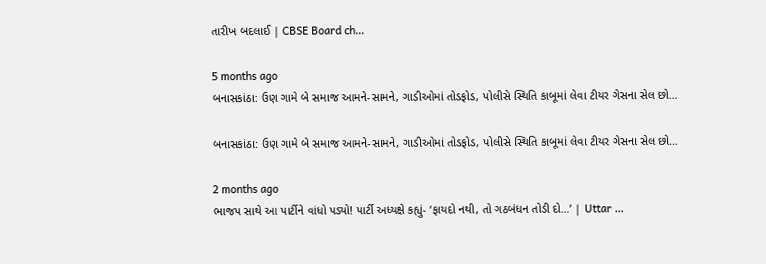તારીખ બદલાઈ | CBSE Board ch…

5 months ago
બનાસકાંઠા: ઉણ ગામે બે સમાજ આમને-સામને, ગાડીઓમાં તોડફોડ, પોલીસે સ્થિતિ કાબૂમાં લેવા ટીયર ગેસના સેલ છો…

બનાસકાંઠા: ઉણ ગામે બે સમાજ આમને-સામને, ગાડીઓમાં તોડફોડ, પોલીસે સ્થિતિ કાબૂમાં લેવા ટીયર ગેસના સેલ છો…

2 months ago
ભાજપ સાથે આ પાર્ટીને વાંધો પડ્યો! પાર્ટી અધ્યક્ષે કહ્યું- ‘ફાયદો નથી, તો ગઠબંધન તોડી દો…’ | Uttar …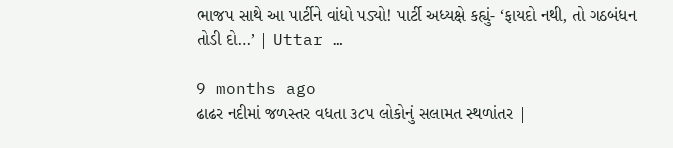ભાજપ સાથે આ પાર્ટીને વાંધો પડ્યો! પાર્ટી અધ્યક્ષે કહ્યું- ‘ફાયદો નથી, તો ગઠબંધન તોડી દો…’ | Uttar …

9 months ago
ઢાઢર નદીમાં જળસ્તર વધતા ૩૮૫ લોકોનું સલામત સ્થળાંતર |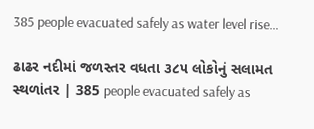385 people evacuated safely as water level rise…

ઢાઢર નદીમાં જળસ્તર વધતા ૩૮૫ લોકોનું સલામત સ્થળાંતર | 385 people evacuated safely as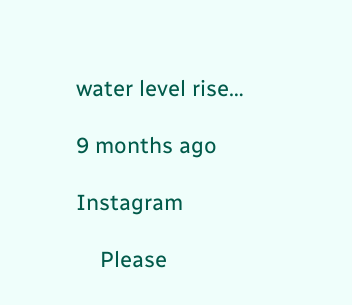water level rise…

9 months ago

Instagram

    Please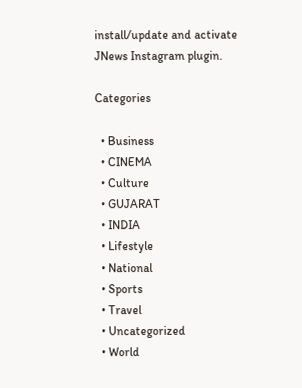install/update and activate JNews Instagram plugin.

Categories

  • Business
  • CINEMA
  • Culture
  • GUJARAT
  • INDIA
  • Lifestyle
  • National
  • Sports
  • Travel
  • Uncategorized
  • World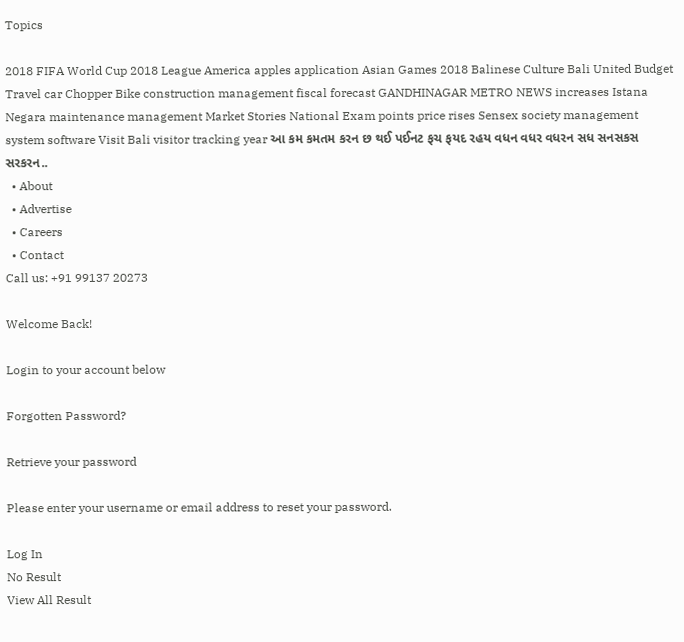Topics

2018 FIFA World Cup 2018 League America apples application Asian Games 2018 Balinese Culture Bali United Budget Travel car Chopper Bike construction management fiscal forecast GANDHINAGAR METRO NEWS increases Istana Negara maintenance management Market Stories National Exam points price rises Sensex society management system software Visit Bali visitor tracking year આ કમ કમતમ કરન છ થઈ પઈનટ ફચ ફયદ રહય વધન વધર વધરન સધ સનસકસ સરકરન..
  • About
  • Advertise
  • Careers
  • Contact
Call us: +91 99137 20273

Welcome Back!

Login to your account below

Forgotten Password?

Retrieve your password

Please enter your username or email address to reset your password.

Log In
No Result
View All Result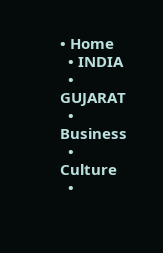• Home
  • INDIA
  • GUJARAT
  • Business
  • Culture
  •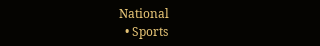National
  • Sports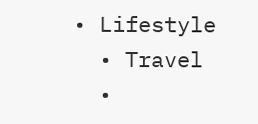• Lifestyle
  • Travel
  •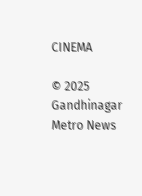CINEMA

© 2025 Gandhinagar Metro News